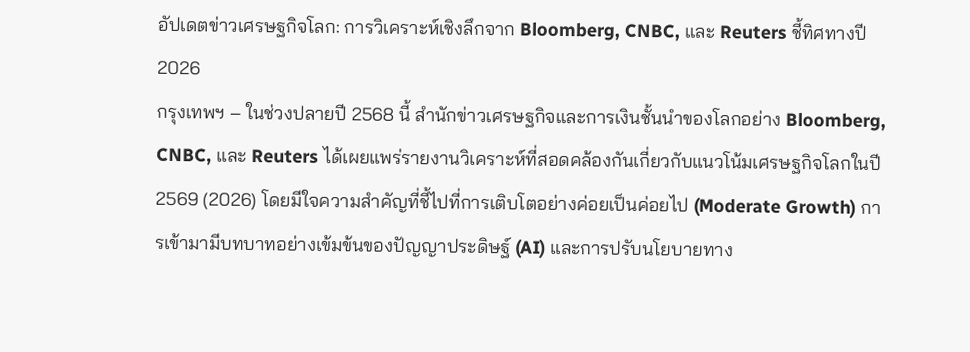อัปเดตข่าวเศรษฐกิจโลก: การวิเคราะห์เชิงลึกจาก Bloomberg, CNBC, และ Reuters ชี้ทิศทางปี 2026
กรุงเทพฯ – ในช่วงปลายปี 2568 นี้ สำนักข่าวเศรษฐกิจและการเงินชั้นนำของโลกอย่าง Bloomberg, CNBC, และ Reuters ได้เผยแพร่รายงานวิเคราะห์ที่สอดคล้องกันเกี่ยวกับแนวโน้มเศรษฐกิจโลกในปี 2569 (2026) โดยมีใจความสำคัญที่ชี้ไปที่การเติบโตอย่างค่อยเป็นค่อยไป (Moderate Growth) การเข้ามามีบทบาทอย่างเข้มข้นของปัญญาประดิษฐ์ (AI) และการปรับนโยบายทาง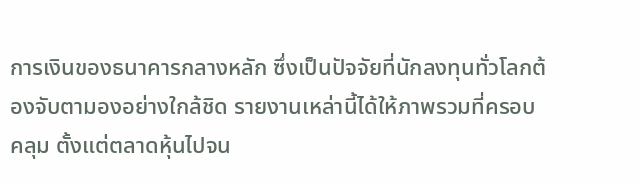การเงินของธนาคารกลางหลัก ซึ่งเป็นปัจจัยที่นักลงทุนทั่วโลกต้องจับตามองอย่างใกล้ชิด รายงานเหล่านี้ได้ให้ภาพรวมที่ครอบคลุม ตั้งแต่ตลาดหุ้นไปจน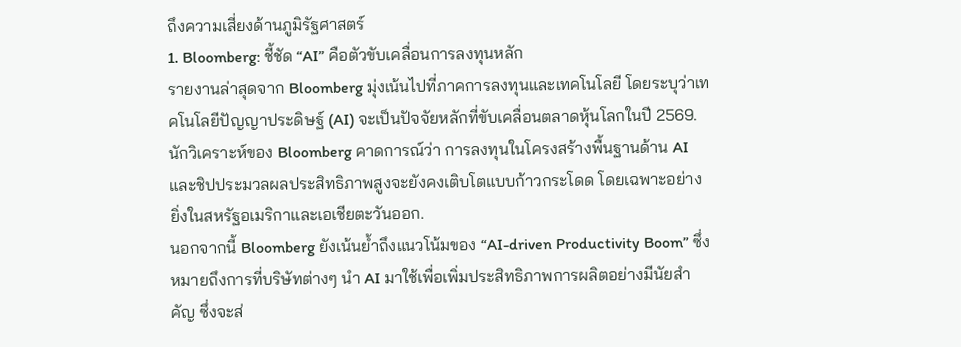ถึงความเสี่ยงด้านภูมิรัฐศาสตร์
1. Bloomberg: ชี้ชัด “AI” คือตัวขับเคลื่อนการลงทุนหลัก
รายงานล่าสุดจาก Bloomberg มุ่งเน้นไปที่ภาคการลงทุนและเทคโนโลยี โดยระบุว่าเทคโนโลยีปัญญาประดิษฐ์ (AI) จะเป็นปัจจัยหลักที่ขับเคลื่อนตลาดหุ้นโลกในปี 2569. นักวิเคราะห์ของ Bloomberg คาดการณ์ว่า การลงทุนในโครงสร้างพื้นฐานด้าน AI และชิปประมวลผลประสิทธิภาพสูงจะยังคงเติบโตแบบก้าวกระโดด โดยเฉพาะอย่างยิ่งในสหรัฐอเมริกาและเอเชียตะวันออก.
นอกจากนี้ Bloomberg ยังเน้นย้ำถึงแนวโน้มของ “AI-driven Productivity Boom” ซึ่งหมายถึงการที่บริษัทต่างๆ นำ AI มาใช้เพื่อเพิ่มประสิทธิภาพการผลิตอย่างมีนัยสำคัญ ซึ่งจะส่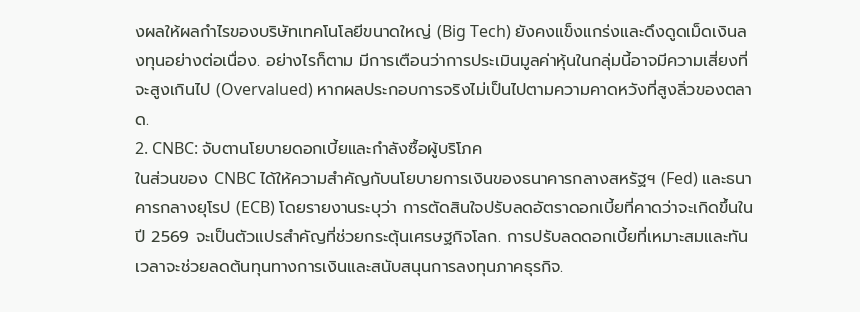งผลให้ผลกำไรของบริษัทเทคโนโลยีขนาดใหญ่ (Big Tech) ยังคงแข็งแกร่งและดึงดูดเม็ดเงินลงทุนอย่างต่อเนื่อง. อย่างไรก็ตาม มีการเตือนว่าการประเมินมูลค่าหุ้นในกลุ่มนี้อาจมีความเสี่ยงที่จะสูงเกินไป (Overvalued) หากผลประกอบการจริงไม่เป็นไปตามความคาดหวังที่สูงลิ่วของตลาด.
2. CNBC: จับตานโยบายดอกเบี้ยและกำลังซื้อผู้บริโภค
ในส่วนของ CNBC ได้ให้ความสำคัญกับนโยบายการเงินของธนาคารกลางสหรัฐฯ (Fed) และธนาคารกลางยุโรป (ECB) โดยรายงานระบุว่า การตัดสินใจปรับลดอัตราดอกเบี้ยที่คาดว่าจะเกิดขึ้นในปี 2569 จะเป็นตัวแปรสำคัญที่ช่วยกระตุ้นเศรษฐกิจโลก. การปรับลดดอกเบี้ยที่เหมาะสมและทันเวลาจะช่วยลดต้นทุนทางการเงินและสนับสนุนการลงทุนภาคธุรกิจ.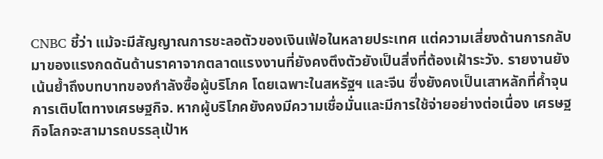CNBC ชี้ว่า แม้จะมีสัญญาณการชะลอตัวของเงินเฟ้อในหลายประเทศ แต่ความเสี่ยงด้านการกลับมาของแรงกดดันด้านราคาจากตลาดแรงงานที่ยังคงตึงตัวยังเป็นสิ่งที่ต้องเฝ้าระวัง. รายงานยังเน้นย้ำถึงบทบาทของกำลังซื้อผู้บริโภค โดยเฉพาะในสหรัฐฯ และจีน ซึ่งยังคงเป็นเสาหลักที่ค้ำจุนการเติบโตทางเศรษฐกิจ. หากผู้บริโภคยังคงมีความเชื่อมั่นและมีการใช้จ่ายอย่างต่อเนื่อง เศรษฐกิจโลกจะสามารถบรรลุเป้าห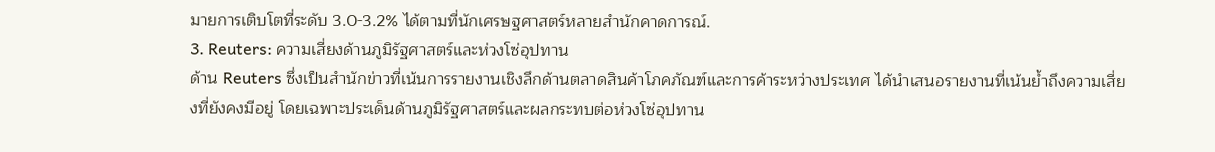มายการเติบโตที่ระดับ 3.0-3.2% ได้ตามที่นักเศรษฐศาสตร์หลายสำนักคาดการณ์.
3. Reuters: ความเสี่ยงด้านภูมิรัฐศาสตร์และห่วงโซ่อุปทาน
ด้าน Reuters ซึ่งเป็นสำนักข่าวที่เน้นการรายงานเชิงลึกด้านตลาดสินค้าโภคภัณฑ์และการค้าระหว่างประเทศ ได้นำเสนอรายงานที่เน้นย้ำถึงความเสี่ยงที่ยังคงมีอยู่ โดยเฉพาะประเด็นด้านภูมิรัฐศาสตร์และผลกระทบต่อห่วงโซ่อุปทาน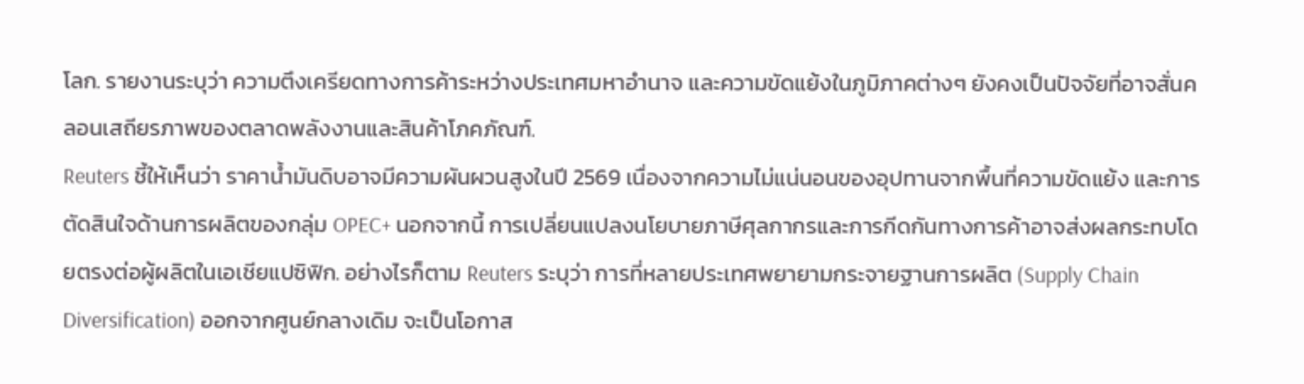โลก. รายงานระบุว่า ความตึงเครียดทางการค้าระหว่างประเทศมหาอำนาจ และความขัดแย้งในภูมิภาคต่างๆ ยังคงเป็นปัจจัยที่อาจสั่นคลอนเสถียรภาพของตลาดพลังงานและสินค้าโภคภัณฑ์.
Reuters ชี้ให้เห็นว่า ราคาน้ำมันดิบอาจมีความผันผวนสูงในปี 2569 เนื่องจากความไม่แน่นอนของอุปทานจากพื้นที่ความขัดแย้ง และการตัดสินใจด้านการผลิตของกลุ่ม OPEC+ นอกจากนี้ การเปลี่ยนแปลงนโยบายภาษีศุลกากรและการกีดกันทางการค้าอาจส่งผลกระทบโดยตรงต่อผู้ผลิตในเอเชียแปซิฟิก. อย่างไรก็ตาม Reuters ระบุว่า การที่หลายประเทศพยายามกระจายฐานการผลิต (Supply Chain Diversification) ออกจากศูนย์กลางเดิม จะเป็นโอกาส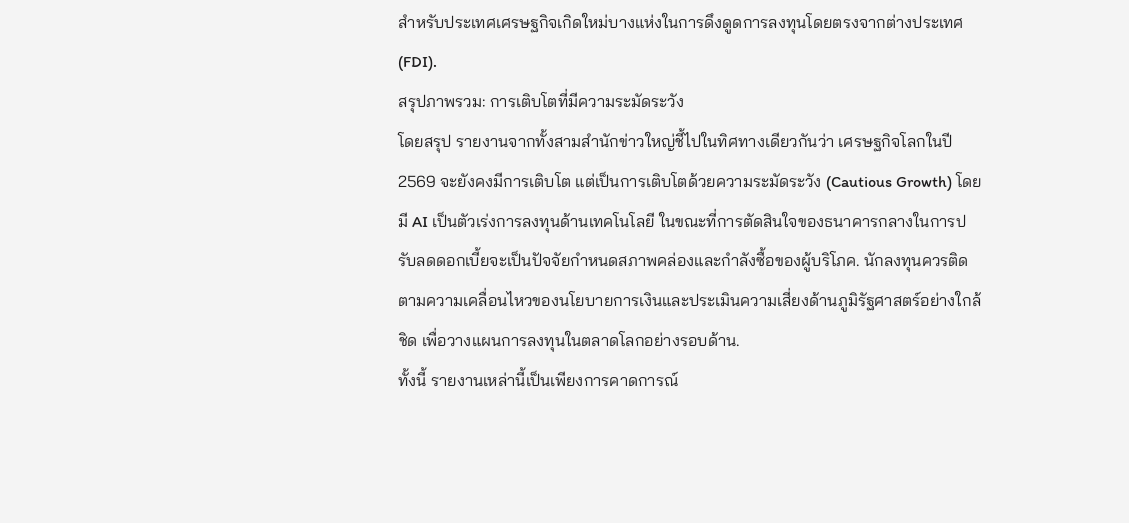สำหรับประเทศเศรษฐกิจเกิดใหม่บางแห่งในการดึงดูดการลงทุนโดยตรงจากต่างประเทศ (FDI).
สรุปภาพรวม: การเติบโตที่มีความระมัดระวัง
โดยสรุป รายงานจากทั้งสามสำนักข่าวใหญ่ชี้ไปในทิศทางเดียวกันว่า เศรษฐกิจโลกในปี 2569 จะยังคงมีการเติบโต แต่เป็นการเติบโตด้วยความระมัดระวัง (Cautious Growth) โดยมี AI เป็นตัวเร่งการลงทุนด้านเทคโนโลยี ในขณะที่การตัดสินใจของธนาคารกลางในการปรับลดดอกเบี้ยจะเป็นปัจจัยกำหนดสภาพคล่องและกำลังซื้อของผู้บริโภค. นักลงทุนควรติดตามความเคลื่อนไหวของนโยบายการเงินและประเมินความเสี่ยงด้านภูมิรัฐศาสตร์อย่างใกล้ชิด เพื่อวางแผนการลงทุนในตลาดโลกอย่างรอบด้าน.
ทั้งนี้ รายงานเหล่านี้เป็นเพียงการคาดการณ์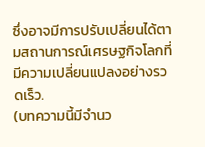ซึ่งอาจมีการปรับเปลี่ยนได้ตามสถานการณ์เศรษฐกิจโลกที่มีความเปลี่ยนแปลงอย่างรวดเร็ว.
(บทความนี้มีจำนว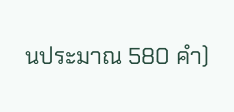นประมาณ 580 คำ)